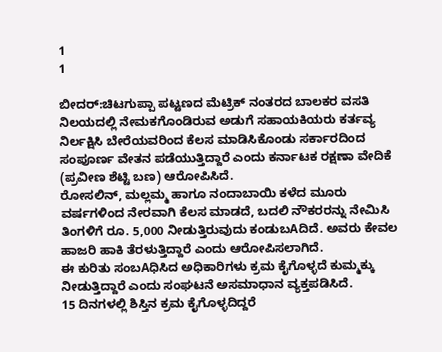1
1

ಬೀದರ್:ಚಿಟಗುಪ್ಪಾ ಪಟ್ಟಣದ ಮೆಟ್ರಿಕ್ ನಂತರದ ಬಾಲಕರ ವಸತಿ ನಿಲಯದಲ್ಲಿ ನೇಮಕಗೊಂಡಿರುವ ಅಡುಗೆ ಸಹಾಯಕಿಯರು ಕರ್ತವ್ಯ ನಿರ್ಲಕ್ಷಿಸಿ ಬೇರೆಯವರಿಂದ ಕೆಲಸ ಮಾಡಿಸಿಕೊಂಡು ಸರ್ಕಾರದಿಂದ ಸಂಪೂರ್ಣ ವೇತನ ಪಡೆಯುತ್ತಿದ್ದಾರೆ ಎಂದು ಕರ್ನಾಟಕ ರಕ್ಷಣಾ ವೇದಿಕೆ (ಪ್ರವೀಣ ಶೆಟ್ಟಿ ಬಣ) ಆರೋಪಿಸಿದೆ.
ರೋಸಲಿನ್, ಮಲ್ಲಮ್ಮ ಹಾಗೂ ನಂದಾಬಾಯಿ ಕಳೆದ ಮೂರು ವರ್ಷಗಳಿಂದ ನೇರವಾಗಿ ಕೆಲಸ ಮಾಡದೆ, ಬದಲಿ ನೌಕರರನ್ನು ನೇಮಿಸಿ ತಿಂಗಳಿಗೆ ರೂ. 5,000 ನೀಡುತ್ತಿರುವುದು ಕಂಡುಬAದಿದೆ. ಅವರು ಕೇವಲ ಹಾಜರಿ ಹಾಕಿ ತೆರಳುತ್ತಿದ್ದಾರೆ ಎಂದು ಆರೋಪಿಸಲಾಗಿದೆ.
ಈ ಕುರಿತು ಸಂಬAಧಿಸಿದ ಅಧಿಕಾರಿಗಳು ಕ್ರಮ ಕೈಗೊಳ್ಳದೆ ಕುಮ್ಮಕ್ಕು ನೀಡುತ್ತಿದ್ದಾರೆ ಎಂದು ಸಂಘಟನೆ ಅಸಮಾಧಾನ ವ್ಯಕ್ತಪಡಿಸಿದೆ.
15 ದಿನಗಳಲ್ಲಿ ಶಿಸ್ತಿನ ಕ್ರಮ ಕೈಗೊಳ್ಳದಿದ್ದರೆ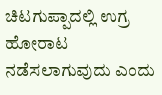ಚಿಟಗುಪ್ಪಾದಲ್ಲಿ ಉಗ್ರ ಹೋರಾಟ ನಡೆಸಲಾಗುವುದು ಎಂದು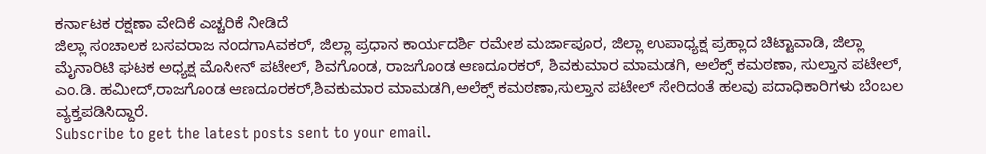ಕರ್ನಾಟಕ ರಕ್ಷಣಾ ವೇದಿಕೆ ಎಚ್ಚರಿಕೆ ನೀಡಿದೆ
ಜಿಲ್ಲಾ ಸಂಚಾಲಕ ಬಸವರಾಜ ನಂದಗಾAವಕರ್, ಜಿಲ್ಲಾ ಪ್ರಧಾನ ಕಾರ್ಯದರ್ಶಿ ರಮೇಶ ಮರ್ಜಾಪೂರ, ಜಿಲ್ಲಾ ಉಪಾಧ್ಯಕ್ಷ ಪ್ರಹ್ಲಾದ ಚಿಟ್ಟಾವಾಡಿ, ಜಿಲ್ಲಾ ಮೈನಾರಿಟಿ ಘಟಕ ಅಧ್ಯಕ್ಷ ಮೊಸೀನ್ ಪಟೇಲ್, ಶಿವಗೊಂಡ, ರಾಜಗೊಂಡ ಆಣದೂರಕರ್, ಶಿವಕುಮಾರ ಮಾಮಡಗಿ, ಅಲೆಕ್ಸ್ ಕಮಠಣಾ, ಸುಲ್ತಾನ ಪಟೇಲ್, ಎಂ.ಡಿ. ಹಮೀದ್,ರಾಜಗೊಂಡ ಆಣದೂರಕರ್,ಶಿವಕುಮಾರ ಮಾಮಡಗಿ,ಅಲೆಕ್ಸ್ ಕಮಠಣಾ,ಸುಲ್ತಾನ ಪಟೇಲ್ ಸೇರಿದಂತೆ ಹಲವು ಪದಾಧಿಕಾರಿಗಳು ಬೆಂಬಲ ವ್ಯಕ್ತಪಡಿಸಿದ್ದಾರೆ.
Subscribe to get the latest posts sent to your email.